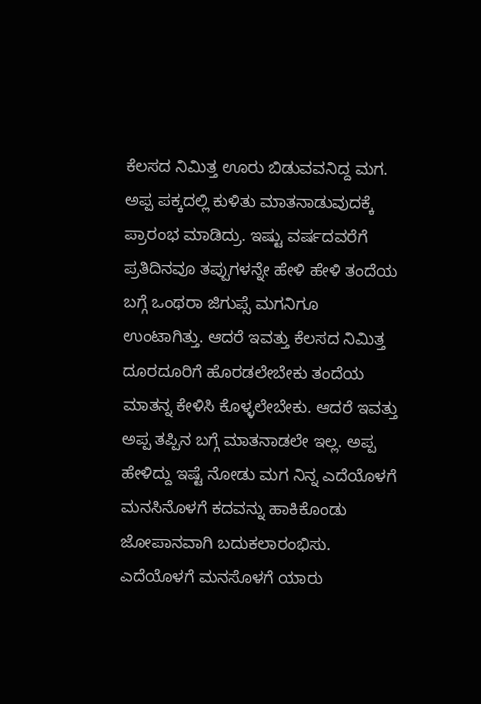ಕೆಲಸದ ನಿಮಿತ್ತ ಊರು ಬಿಡುವವನಿದ್ದ ಮಗ. ಅಪ್ಪ ಪಕ್ಕದಲ್ಲಿ ಕುಳಿತು ಮಾತನಾಡುವುದಕ್ಕೆ ಪ್ರಾರಂಭ ಮಾಡಿದ್ರು. ಇಷ್ಟು ವರ್ಷದವರೆಗೆ ಪ್ರತಿದಿನವೂ ತಪ್ಪುಗಳನ್ನೇ ಹೇಳಿ ಹೇಳಿ ತಂದೆಯ ಬಗ್ಗೆ ಒಂಥರಾ ಜಿಗುಪ್ಸೆ ಮಗನಿಗೂ ಉಂಟಾಗಿತ್ತು. ಆದರೆ ಇವತ್ತು ಕೆಲಸದ ನಿಮಿತ್ತ ದೂರದೂರಿಗೆ ಹೊರಡಲೇಬೇಕು ತಂದೆಯ ಮಾತನ್ನ ಕೇಳಿಸಿ ಕೊಳ್ಳಲೇಬೇಕು. ಆದರೆ ಇವತ್ತು ಅಪ್ಪ ತಪ್ಪಿನ ಬಗ್ಗೆ ಮಾತನಾಡಲೇ ಇಲ್ಲ. ಅಪ್ಪ ಹೇಳಿದ್ದು ಇಷ್ಟೆ ನೋಡು ಮಗ ನಿನ್ನ ಎದೆಯೊಳಗೆ ಮನಸಿನೊಳಗೆ ಕದವನ್ನು ಹಾಕಿಕೊಂಡು ಜೋಪಾನವಾಗಿ ಬದುಕಲಾರಂಭಿಸು. ಎದೆಯೊಳಗೆ ಮನಸೊಳಗೆ ಯಾರು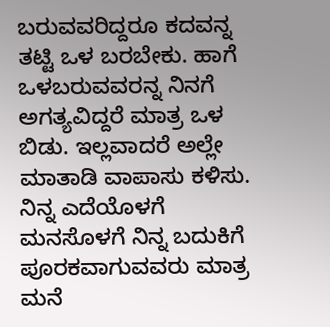ಬರುವವರಿದ್ದರೂ ಕದವನ್ನ ತಟ್ಟಿ ಒಳ ಬರಬೇಕು. ಹಾಗೆ ಒಳಬರುವವರನ್ನ ನಿನಗೆ ಅಗತ್ಯವಿದ್ದರೆ ಮಾತ್ರ ಒಳ ಬಿಡು. ಇಲ್ಲವಾದರೆ ಅಲ್ಲೇ ಮಾತಾಡಿ ವಾಪಾಸು ಕಳಿಸು. ನಿನ್ನ ಎದೆಯೊಳಗೆ ಮನಸೊಳಗೆ ನಿನ್ನ ಬದುಕಿಗೆ ಪೂರಕವಾಗುವವರು ಮಾತ್ರ ಮನೆ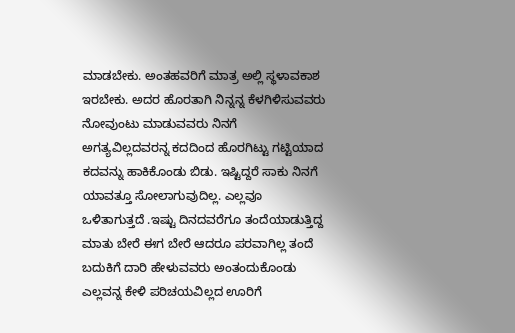ಮಾಡಬೇಕು. ಅಂತಹವರಿಗೆ ಮಾತ್ರ ಅಲ್ಲಿ ಸ್ಥಳಾವಕಾಶ ಇರಬೇಕು. ಅದರ ಹೊರತಾಗಿ ನಿನ್ನನ್ನ ಕೆಳಗಿಳಿಸುವವರು ನೋವುಂಟು ಮಾಡುವವರು ನಿನಗೆ ಅಗತ್ಯವಿಲ್ಲದವರನ್ನ ಕದದಿಂದ ಹೊರಗಿಟ್ಟು ಗಟ್ಟಿಯಾದ ಕದವನ್ನು ಹಾಕಿಕೊಂಡು ಬಿಡು. ಇಷ್ಟಿದ್ದರೆ ಸಾಕು ನಿನಗೆ ಯಾವತ್ತೂ ಸೋಲಾಗುವುದಿಲ್ಲ. ಎಲ್ಲವೂ ಒಳಿತಾಗುತ್ತದೆ .ಇಷ್ಟು ದಿನದವರೆಗೂ ತಂದೆಯಾಡುತ್ತಿದ್ದ ಮಾತು ಬೇರೆ ಈಗ ಬೇರೆ ಆದರೂ ಪರವಾಗಿಲ್ಲ ತಂದೆ ಬದುಕಿಗೆ ದಾರಿ ಹೇಳುವವರು ಅಂತಂದುಕೊಂಡು ಎಲ್ಲವನ್ನ ಕೇಳಿ ಪರಿಚಯವಿಲ್ಲದ ಊರಿಗೆ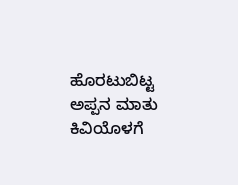ಹೊರಟುಬಿಟ್ಟ ಅಪ್ಪನ ಮಾತು ಕಿವಿಯೊಳಗೆ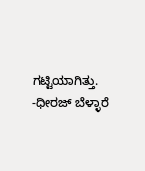ಗಟ್ಟಿಯಾಗಿತ್ತು. -ಧೀರಜ್ ಬೆಳ್ಳಾರೆ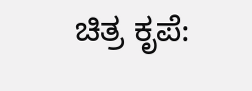ಚಿತ್ರ ಕೃಪೆ: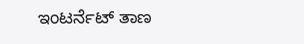ಇಂಟರ್ನೆಟ್ ತಾಣ